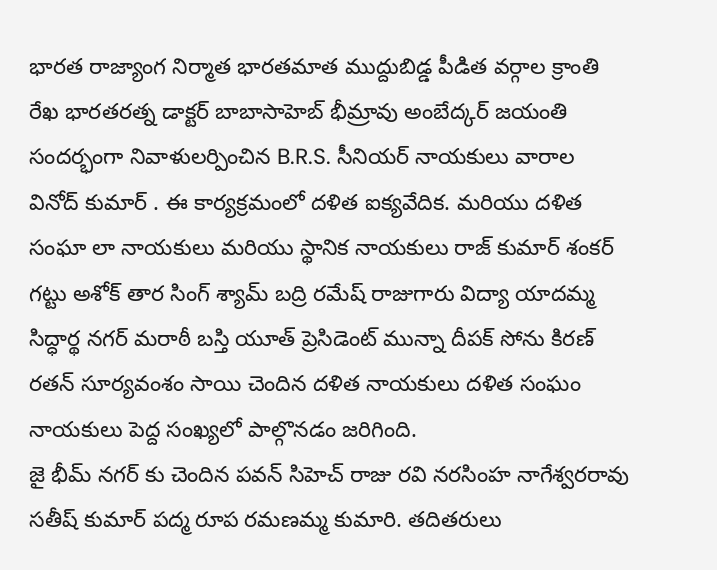భారత రాజ్యాంగ నిర్మాత భారతమాత ముద్దుబిడ్డ పీడిత వర్గాల క్రాంతి రేఖ భారతరత్న డాక్టర్ బాబాసాహెబ్ భీమ్రావు అంబేద్కర్ జయంతి సందర్భంగా నివాళులర్పించిన B.R.S. సీనియర్ నాయకులు వారాల వినోద్ కుమార్ . ఈ కార్యక్రమంలో దళిత ఐక్యవేదిక. మరియు దళిత సంఘా లా నాయకులు మరియు స్థానిక నాయకులు రాజ్ కుమార్ శంకర్ గట్టు అశోక్ తార సింగ్ శ్యామ్ బద్రి రమేష్ రాజుగారు విద్యా యాదమ్మ సిద్ధార్థ నగర్ మరాఠీ బస్తి యూత్ ప్రెసిడెంట్ మున్నా దీపక్ సోను కిరణ్ రతన్ సూర్యవంశం సాయి చెందిన దళిత నాయకులు దళిత సంఘం నాయకులు పెద్ద సంఖ్యలో పాల్గొనడం జరిగింది.
జై భీమ్ నగర్ కు చెందిన పవన్ సిహెచ్ రాజు రవి నరసింహ నాగేశ్వరరావు సతీష్ కుమార్ పద్మ రూప రమణమ్మ కుమారి. తదితరులు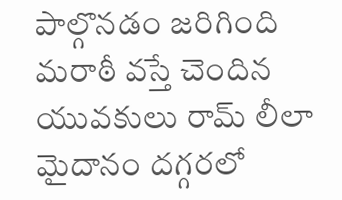పాల్గొనడం జరిగింది మరాఠీ వస్తే చెందిన యువకులు రామ్ లీలా మైదానం దగ్గరలో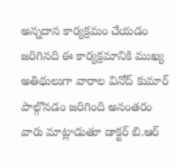అన్నదాన కార్యక్రమం చేయడం జరిగినది ఈ కార్యక్రమానికి ముఖ్య అతిథులుగా వారాల వినోద్ కుమార్ పాల్గొనడం జరిగింది అనంతరం వారు మాట్లాడుతూ డాక్టర్ బి.ఆర్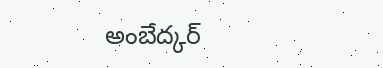అంబేద్కర్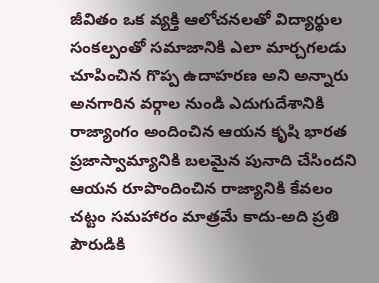జీవితం ఒక వ్యక్తి ఆలోచనలతో విద్యార్థుల సంకల్పంతో సమాజానికి ఎలా మార్చగలడు చూపించిన గొప్ప ఉదాహరణ అని అన్నారు అనగారిన వర్గాల నుండి ఎదుగుదేశానికి రాజ్యాంగం అందించిన ఆయన కృషి భారత ప్రజాస్వామ్యానికి బలమైన పునాది చేసిందని ఆయన రూపొందించిన రాజ్యానికి కేవలం చట్టం సమహారం మాత్రమే కాదు-అది ప్రతి పౌరుడికి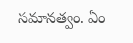సమానత్వం. ఏం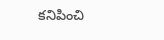కనిపించి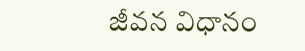జీవన విధానం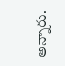అన్నారు.